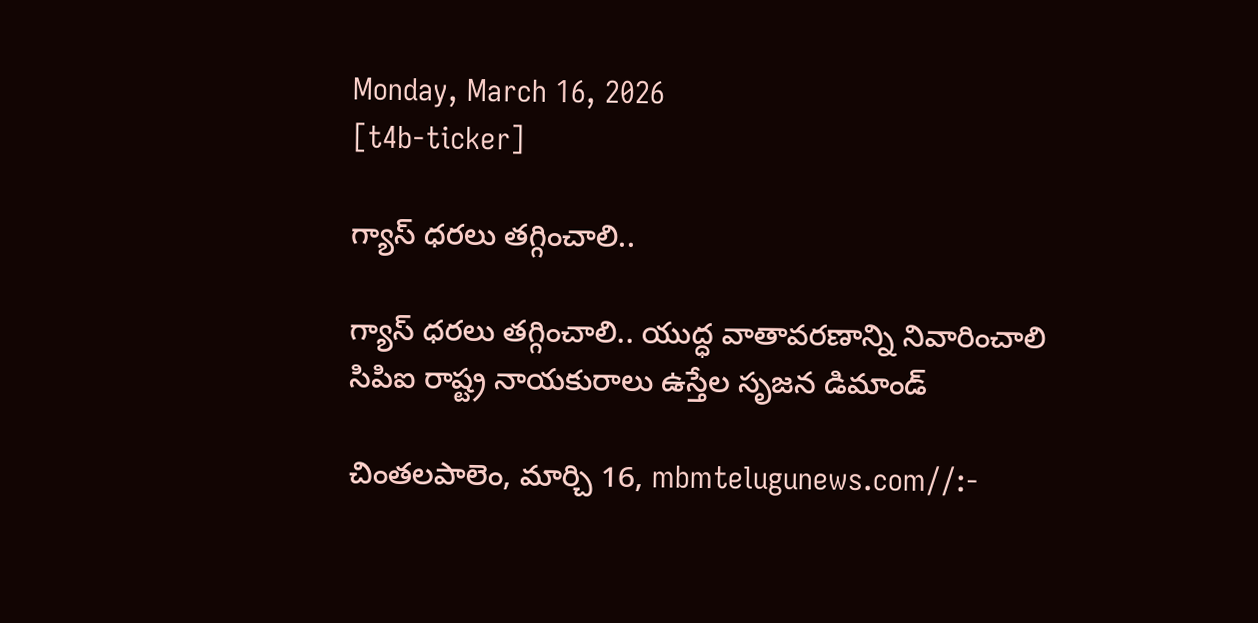Monday, March 16, 2026
[t4b-ticker]

గ్యాస్ ధరలు తగ్గించాలి..

గ్యాస్ ధరలు తగ్గించాలి.. యుద్ధ వాతావరణాన్ని నివారించాలి
సిపిఐ రాష్ట్ర నాయకురాలు ఉస్తేల సృజన డిమాండ్

చింతలపాలెం, మార్చి 16, mbmtelugunews.com//:-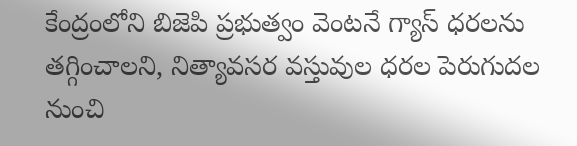కేంద్రంలోని బిజెపి ప్రభుత్వం వెంటనే గ్యాస్ ధరలను తగ్గించాలని, నిత్యావసర వస్తువుల ధరల పెరుగుదల నుంచి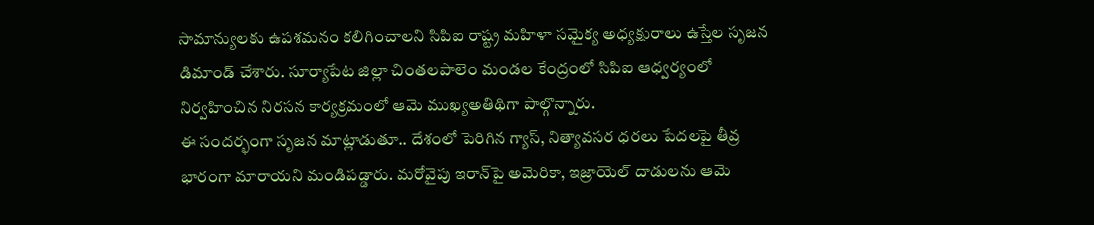సామాన్యులకు ఉపశమనం కలిగించాలని సిపిఐ రాష్ట్ర మహిళా సమైక్య అధ్యక్షురాలు ఉస్తేల సృజన డిమాండ్ చేశారు. సూర్యాపేట జిల్లా చింతలపాలెం మండల కేంద్రంలో సిపిఐ ఆధ్వర్యంలో నిర్వహించిన నిరసన కార్యక్రమంలో ఆమె ముఖ్యఅతిథిగా పాల్గొన్నారు.
ఈ సందర్భంగా సృజన మాట్లాడుతూ.. దేశంలో పెరిగిన గ్యాస్, నిత్యావసర ధరలు పేదలపై తీవ్ర భారంగా మారాయని మండిపడ్డారు. మరోవైపు ఇరాన్‌పై అమెరికా, ఇజ్రాయెల్ దాడులను ఆమె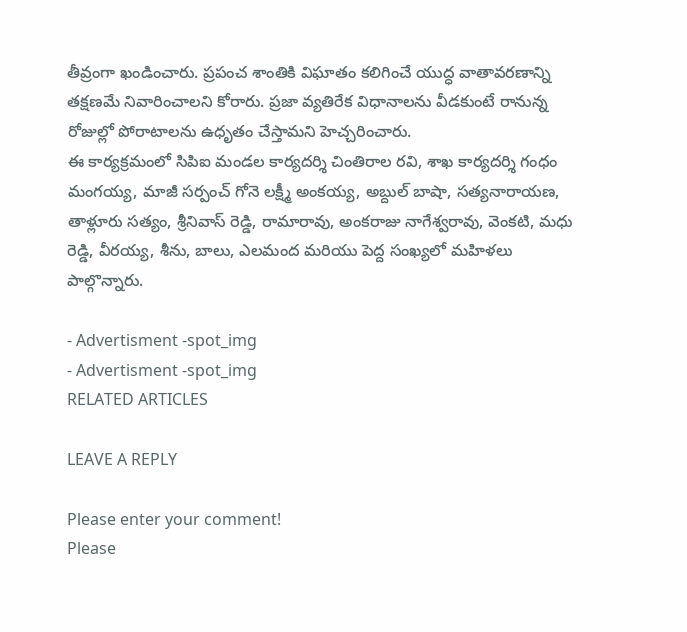తీవ్రంగా ఖండించారు. ప్రపంచ శాంతికి విఘాతం కలిగించే యుద్ధ వాతావరణాన్ని తక్షణమే నివారించాలని కోరారు. ప్రజా వ్యతిరేక విధానాలను వీడకుంటే రానున్న రోజుల్లో పోరాటాలను ఉధృతం చేస్తామని హెచ్చరించారు.
ఈ కార్యక్రమంలో సిపిఐ మండల కార్యదర్శి చింతిరాల రవి, శాఖ కార్యదర్శి గంధం మంగయ్య, మాజీ సర్పంచ్ గోనె లక్ష్మీ అంకయ్య, అబ్దుల్ బాషా, సత్యనారాయణ, తాళ్లూరు సత్యం, శ్రీనివాస్ రెడ్డి, రామారావు, అంకరాజు నాగేశ్వరావు, వెంకటి, మధు రెడ్డి, వీరయ్య, శీను, బాలు, ఎలమంద మరియు పెద్ద సంఖ్యలో మహిళలు పాల్గొన్నారు.

- Advertisment -spot_img
- Advertisment -spot_img
RELATED ARTICLES

LEAVE A REPLY

Please enter your comment!
Please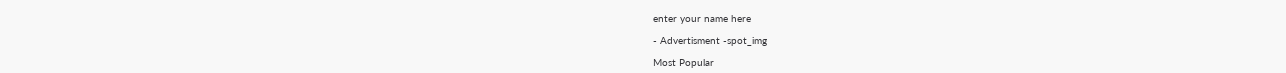enter your name here

- Advertisment -spot_img

Most Popular